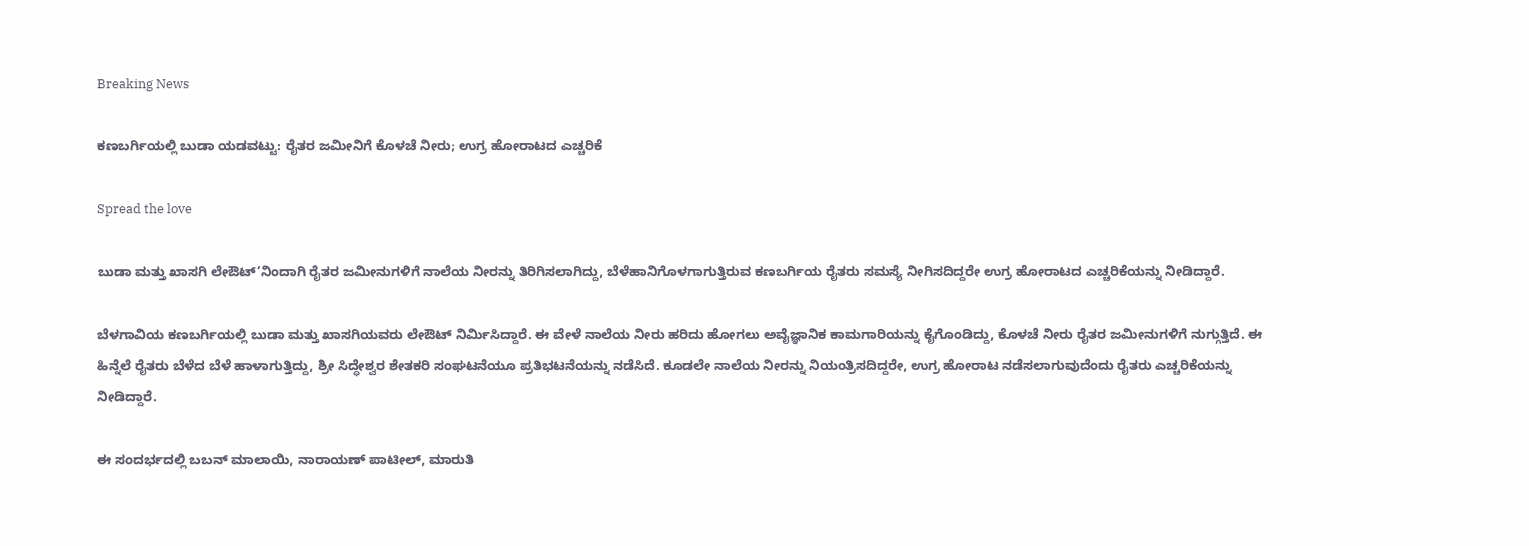Breaking News

ಕಣಬರ್ಗಿಯಲ್ಲಿ ಬುಡಾ ಯಡವಟ್ಟು: ರೈತರ ಜಮೀನಿಗೆ ಕೊಳಚೆ ನೀರು; ಉಗ್ರ ಹೋರಾಟದ ಎಚ್ಚರಿಕೆ

Spread the love

ಬುಡಾ ಮತ್ತು ಖಾಸಗಿ ಲೇಔಟ್’ನಿಂದಾಗಿ ರೈತರ ಜಮೀನುಗಳಿಗೆ ನಾಲೆಯ ನೀರನ್ನು ತಿರಿಗಿಸಲಾಗಿದ್ದು, ಬೆಳೆಹಾನಿಗೊಳಗಾಗುತ್ತಿರುವ ಕಣಬರ್ಗಿಯ ರೈತರು ಸಮಸ್ಯೆ ನೀಗಿಸದಿದ್ದರೇ ಉಗ್ರ ಹೋರಾಟದ ಎಚ್ಚರಿಕೆಯನ್ನು ನೀಡಿದ್ದಾರೆ.

ಬೆಳಗಾವಿಯ ಕಣಬರ್ಗಿಯಲ್ಲಿ ಬುಡಾ ಮತ್ತು ಖಾಸಗಿಯವರು ಲೇಔಟ್ ನಿರ್ಮಿಸಿದ್ದಾರೆ. ಈ ವೇಳೆ ನಾಲೆಯ ನೀರು ಹರಿದು ಹೋಗಲು ಅವೈಜ್ಞಾನಿಕ ಕಾಮಗಾರಿಯನ್ನು ಕೈಗೊಂಡಿದ್ದು, ಕೊಳಚೆ ನೀರು ರೈತರ ಜಮೀನುಗಳಿಗೆ ನುಗ್ಗುತ್ತಿದೆ. ಈ ಹಿನ್ನೆಲೆ ರೈತರು ಬೆಳೆದ ಬೆಳೆ ಹಾಳಾಗುತ್ತಿದ್ದು, ಶ್ರೀ ಸಿದ್ಧೇಶ್ವರ ಶೇತಕರಿ ಸಂಘಟನೆಯೂ ಪ್ರತಿಭಟನೆಯನ್ನು ನಡೆಸಿದೆ. ಕೂಡಲೇ ನಾಲೆಯ ನೀರನ್ನು ನಿಯಂತ್ರಿಸದಿದ್ದರೇ, ಉಗ್ರ ಹೋರಾಟ ನಡೆಸಲಾಗುವುದೆಂದು ರೈತರು ಎಚ್ಚರಿಕೆಯನ್ನು ನೀಡಿದ್ದಾರೆ.

ಈ ಸಂದರ್ಭದಲ್ಲಿ ಬಬನ್ ಮಾಲಾಯಿ, ನಾರಾಯಣ್ ಪಾಟೀಲ್, ಮಾರುತಿ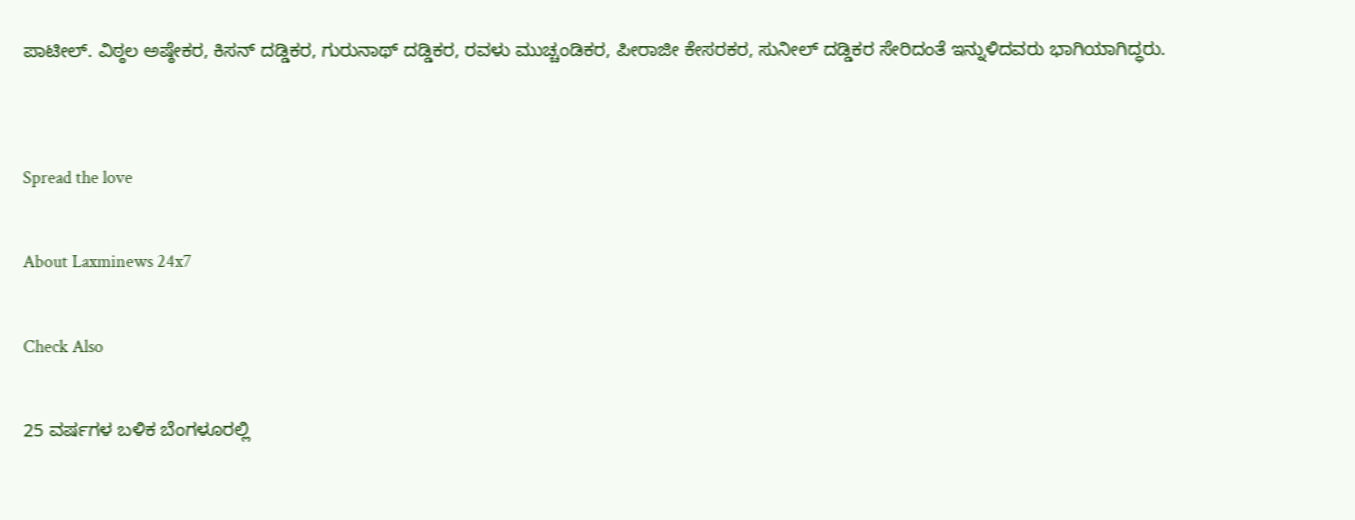ಪಾಟೀಲ್. ವಿಠ್ಠಲ ಅಷ್ಠೇಕರ, ಕಿಸನ್ ದಡ್ಡಿಕರ, ಗುರುನಾಥ್ ದಡ್ಡಿಕರ, ರವಳು ಮುಚ್ಚಂಡಿಕರ, ಪೀರಾಜೀ ಕೇಸರಕರ, ಸುನೀಲ್ ದಡ್ಡಿಕರ ಸೇರಿದಂತೆ ಇನ್ನುಳಿದವರು ಭಾಗಿಯಾಗಿದ್ಧರು.


Spread the love

About Laxminews 24x7

Check Also

25 ವರ್ಷಗಳ ಬಳಿಕ ಬೆಂಗಳೂರಲ್ಲಿ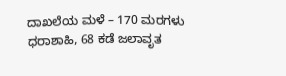ದಾಖಲೆಯ ಮಳೆ – 170 ಮರಗಳು ಧರಾಶಾಹಿ, 68 ಕಡೆ ಜಲಾವೃತ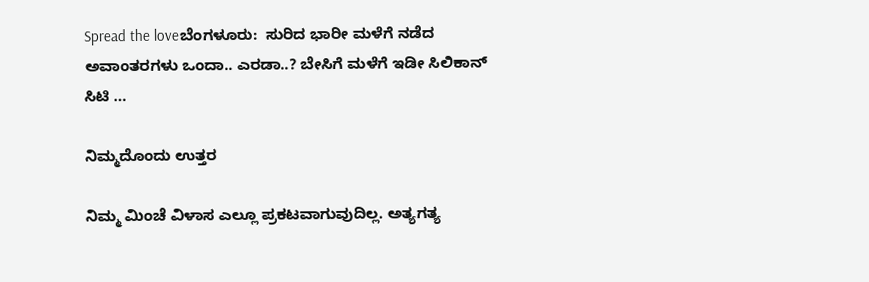Spread the loveಬೆಂಗಳೂರು:  ಸುರಿದ ಭಾರೀ ಮಳೆಗೆ ನಡೆದ ಅವಾಂತರಗಳು ಒಂದಾ.. ಎರಡಾ..? ಬೇಸಿಗೆ ಮಳೆಗೆ ಇಡೀ ಸಿಲಿಕಾನ್ ಸಿಟಿ …

ನಿಮ್ಮದೊಂದು ಉತ್ತರ

ನಿಮ್ಮ ಮಿಂಚೆ ವಿಳಾಸ ಎಲ್ಲೂ ಪ್ರಕಟವಾಗುವುದಿಲ್ಲ. ಅತ್ಯಗತ್ಯ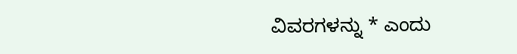ವಿವರಗಳನ್ನು * ಎಂದು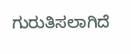ಗುರುತಿಸಲಾಗಿದೆ